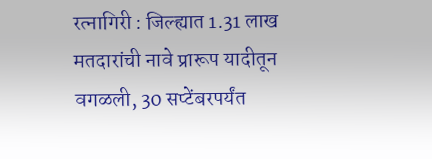रत्नागिरी : जिल्ह्यात 1.31 लाख मतदारांची नावे प्रारूप यादीतून वगळली, 30 सप्टेंबरपर्यंत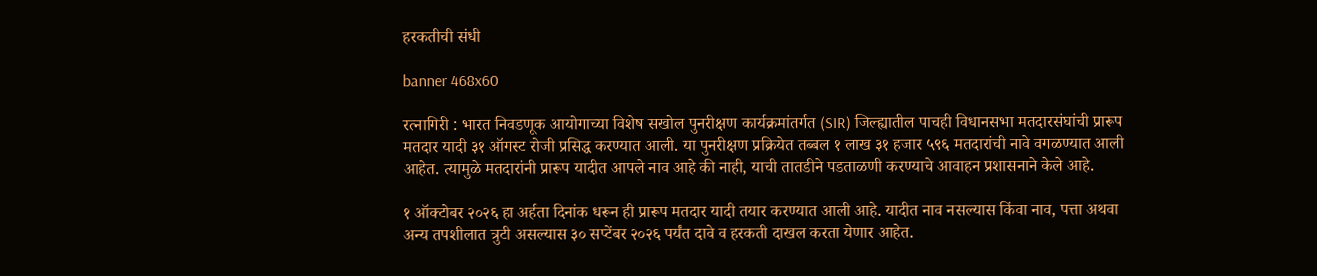हरकतीची संधी

banner 468x60

रत्नागिरी : भारत निवडणूक आयोगाच्या विशेष सखोल पुनरीक्षण कार्यक्रमांतर्गत (SIR) जिल्ह्यातील पाचही विधानसभा मतदारसंघांची प्रारूप मतदार यादी ३१ ऑगस्ट रोजी प्रसिद्ध करण्यात आली. या पुनरीक्षण प्रक्रियेत तब्बल १ लाख ३१ हजार ५९६ मतदारांची नावे वगळण्यात आली आहेत. त्यामुळे मतदारांनी प्रारूप यादीत आपले नाव आहे की नाही, याची तातडीने पडताळणी करण्याचे आवाहन प्रशासनाने केले आहे.

१ ऑक्टोबर २०२६ हा अर्हता दिनांक धरून ही प्रारूप मतदार यादी तयार करण्यात आली आहे. यादीत नाव नसल्यास किंवा नाव, पत्ता अथवा अन्य तपशीलात त्रुटी असल्यास ३० सप्टेंबर २०२६ पर्यंत दावे व हरकती दाखल करता येणार आहेत.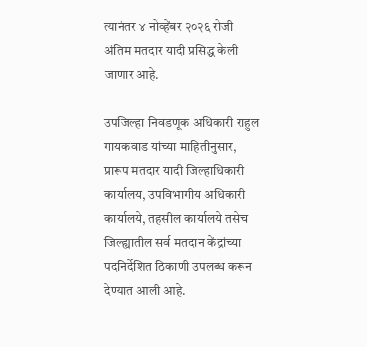त्यानंतर ४ नोव्हेंबर २०२६ रोजी अंतिम मतदार यादी प्रसिद्ध केली जाणार आहे.

उपजिल्हा निवडणूक अधिकारी राहुल गायकवाड यांच्या माहितीनुसार, प्रारूप मतदार यादी जिल्हाधिकारी कार्यालय, उपविभागीय अधिकारी कार्यालये, तहसील कार्यालये तसेच जिल्ह्यातील सर्व मतदान केंद्रांच्या पदनिर्देशित ठिकाणी उपलब्ध करून देण्यात आली आहे.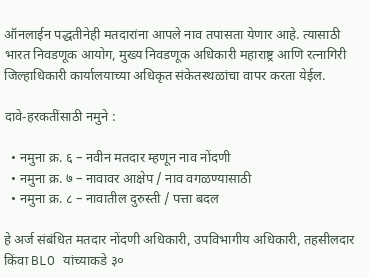ऑनलाईन पद्धतीनेही मतदारांना आपले नाव तपासता येणार आहे. त्यासाठी भारत निवडणूक आयोग, मुख्य निवडणूक अधिकारी महाराष्ट्र आणि रत्नागिरी जिल्हाधिकारी कार्यालयाच्या अधिकृत संकेतस्थळांचा वापर करता येईल.

दावे-हरकतींसाठी नमुने :

  • नमुना क्र. ६ – नवीन मतदार म्हणून नाव नोंदणी
  • नमुना क्र. ७ – नावावर आक्षेप / नाव वगळण्यासाठी
  • नमुना क्र. ८ – नावातील दुरुस्ती / पत्ता बदल

हे अर्ज संबंधित मतदार नोंदणी अधिकारी, उपविभागीय अधिकारी, तहसीलदार किंवा BLO यांच्याकडे ३०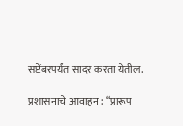सप्टेंबरपर्यंत सादर करता येतील.

प्रशासनाचे आवाहन : “प्रारूप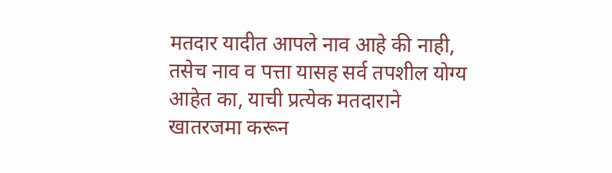मतदार यादीत आपले नाव आहे की नाही, तसेच नाव व पत्ता यासह सर्व तपशील योग्य आहेत का, याची प्रत्येक मतदाराने खातरजमा करून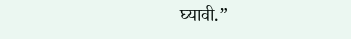घ्यावी.”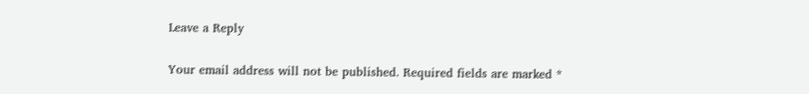Leave a Reply

Your email address will not be published. Required fields are marked *